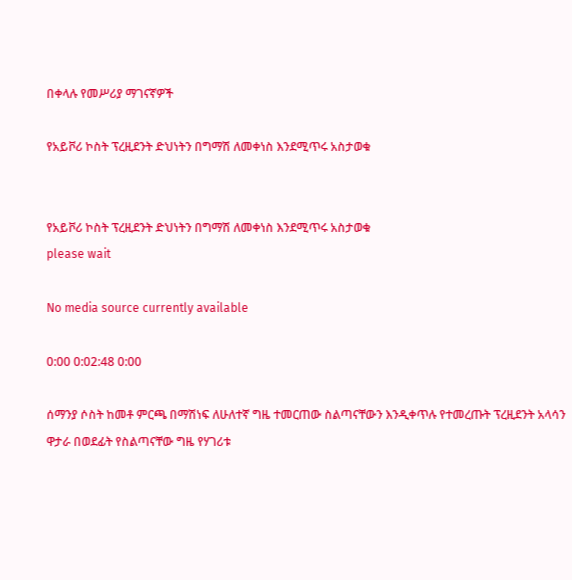በቀላሉ የመሥሪያ ማገናኛዎች

የአይቮሪ ኮስት ፕረዚደንት ድህነትን በግማሽ ለመቀነስ እንደሚጥሩ አስታወቁ


የአይቮሪ ኮስት ፕረዚደንት ድህነትን በግማሽ ለመቀነስ እንደሚጥሩ አስታወቁ
please wait

No media source currently available

0:00 0:02:48 0:00

ሰማንያ ሶስት ከመቶ ምርጫ በማሽነፍ ለሁለተኛ ግዜ ተመርጠው ስልጣናቸውን እንዲቀጥሉ የተመረጡት ፕረዚደንት አላሳን ዋታራ በወደፊት የስልጣናቸው ግዜ የሃገሪቱ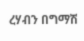ረሃብን በግማሽ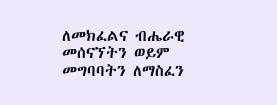ለመክፈልና ብሔራዊ መሰናኘትን ወይም መግባባትን ለማስፈን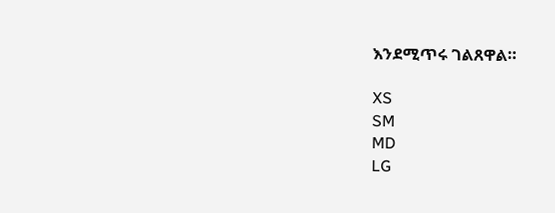እንደሚጥሩ ገልጸዋል።

XS
SM
MD
LG